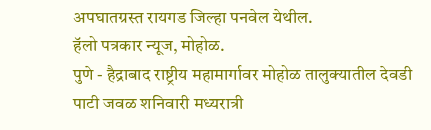अपघातग्रस्त रायगड जिल्हा पनवेल येथील.
हॅलो पत्रकार न्यूज, मोहोळ.
पुणे - हैद्राबाद राष्ट्रीय महामार्गावर मोहोळ तालुक्यातील देवडी पाटी जवळ शनिवारी मध्यरात्री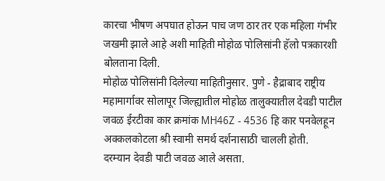कारचा भीषण अपघात होऊन पाच जण ठार तर एक महिला गंभीर जखमी झाले आहे अशी माहिती मोहोळ पोलिसांनी हॅलो पत्रकारशी बोलताना दिली.
मोहोळ पोलिसांनी दिलेल्या माहितीनुसार. पुणे - हैद्राबाद राष्ट्रीय महामार्गावर सोलापूर जिल्ह्यातील मोहोळ तालुक्यातील देवडी पाटील जवळ ईरटीका कार क्रमांक MH46Z - 4536 हि कार पनवेलहून अक्कलकोटला श्री स्वामी समर्थ दर्शनासाठी चालली होती.
दरम्यान देवडी पाटी जवळ आले असता.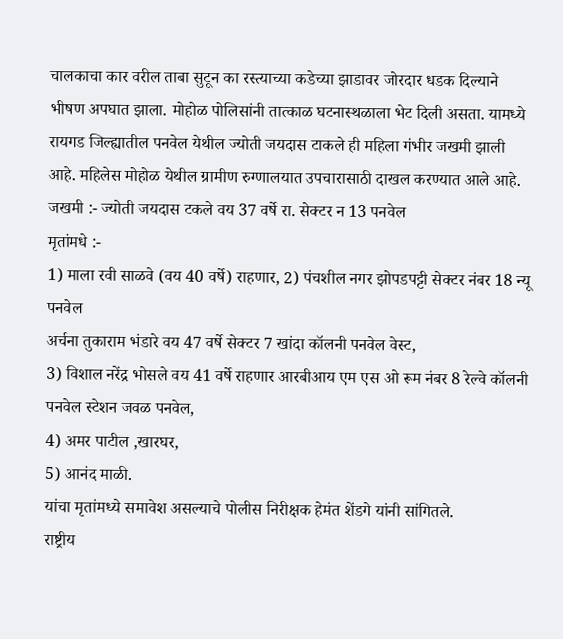चालकाचा कार वरील ताबा सुटून का रस्त्याच्या कडेच्या झाडावर जोरदार धडक दिल्याने भीषण अपघात झाला. मोहोळ पोलिसांनी तात्काळ घटनास्थळाला भेट दिली असता. यामध्ये रायगड जिल्ह्यातील पनवेल येथील ज्योती जयदास टाकले ही महिला गंभीर जखमी झाली आहे. महिलेस मोहोळ येथील ग्रामीण रुग्णालयात उपचारासाठी दाखल करण्यात आले आहे.
जखमी :- ज्योती जयदास टकले वय 37 वर्षे रा. सेक्टर न 13 पनवेल
मृतांमधे :-
1) माला रवी साळवे (वय 40 वर्षे) राहणार, 2) पंचशील नगर झोपडपट्टी सेक्टर नंबर 18 न्यू पनवेल
अर्चना तुकाराम भंडारे वय 47 वर्षे सेक्टर 7 खांदा कॉलनी पनवेल वेस्ट,
3) विशाल नरेंद्र भोसले वय 41 वर्षे राहणार आरबीआय एम एस ओ रूम नंबर 8 रेल्वे कॉलनी पनवेल स्टेशन जवळ पनवेल,
4) अमर पाटील ,खारघर,
5) आनंद माळी.
यांचा मृतांमध्ये समावेश असल्याचे पोलीस निरीक्षक हेमंत शेंडगे यांनी सांगितले.
राष्ट्रीय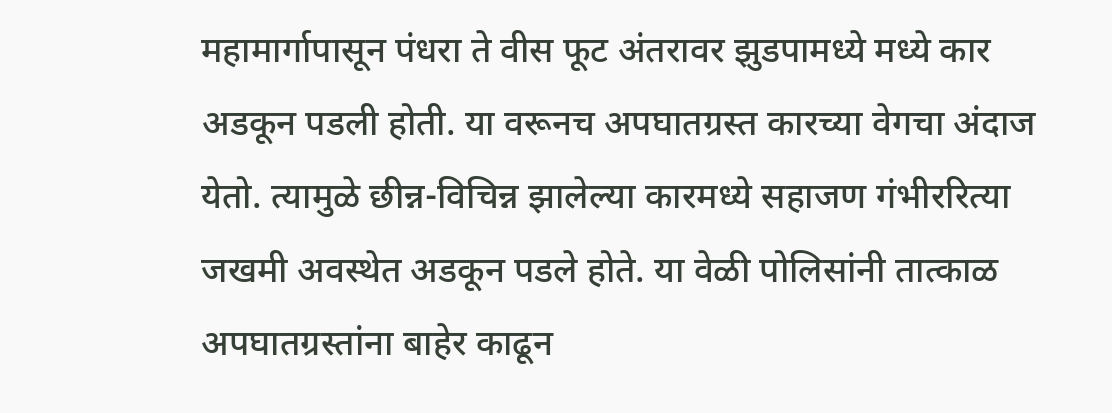महामार्गापासून पंधरा ते वीस फूट अंतरावर झुडपामध्ये मध्ये कार अडकून पडली होती. या वरूनच अपघातग्रस्त कारच्या वेगचा अंदाज येतो. त्यामुळे छीन्न-विचिन्न झालेल्या कारमध्ये सहाजण गंभीररित्या जखमी अवस्थेत अडकून पडले होते. या वेळी पोलिसांनी तात्काळ अपघातग्रस्तांना बाहेर काढून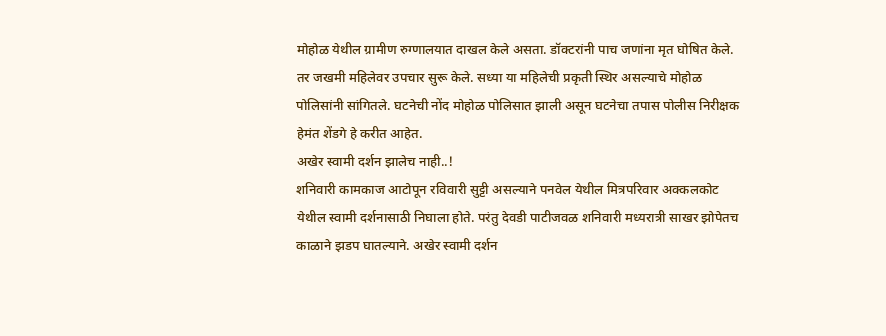मोहोळ येथील ग्रामीण रुग्णालयात दाखल केले असता. डॉक्टरांनी पाच जणांना मृत घोषित केले. तर जखमी महिलेवर उपचार सुरू केले. सध्या या महिलेची प्रकृती स्थिर असल्याचे मोहोळ पोलिसांनी सांगितले. घटनेची नोंद मोहोळ पोलिसात झाली असून घटनेचा तपास पोलीस निरीक्षक हेमंत शेंडगे हे करीत आहेत.
अखेर स्वामी दर्शन झालेच नाही..!
शनिवारी कामकाज आटोपून रविवारी सुट्टी असल्याने पनवेल येथील मित्रपरिवार अक्कलकोट येथील स्वामी दर्शनासाठी निघाला होते. परंतु देवडी पाटीजवळ शनिवारी मध्यरात्री साखर झोपेतच काळाने झडप घातल्याने. अखेर स्वामी दर्शन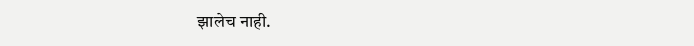झालेच नाही.